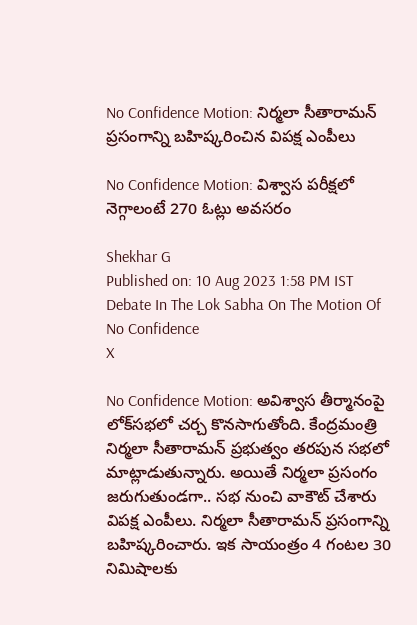No Confidence Motion: నిర్మలా సీతారామన్ ప్రసంగాన్ని బహిష్కరించిన విపక్ష ఎంపీలు

No Confidence Motion: విశ్వాస పరీక్షలో నెగ్గాలంటే 270 ఓట్లు అవసరం

Shekhar G
Published on: 10 Aug 2023 1:58 PM IST
Debate In The Lok Sabha On The Motion Of No Confidence
X

No Confidence Motion: అవిశ్వాస తీర్మానంపై లోక్‌సభలో చర్చ కొనసాగుతోంది. కేంద్రమంత్రి నిర్మలా సీతారామన్ ప్రభుత్వం తరపున సభలో మాట్లాడుతున్నారు. అయితే నిర్మలా ప్రసంగం జరుగుతుండగా.. సభ నుంచి వాకౌట్ చేశారు విపక్ష ఎంపీలు. నిర్మలా సీతారామన్ ప్రసంగాన్ని బహిష్కరించారు. ఇక సాయంత్రం 4 గంటల 30 నిమిషాలకు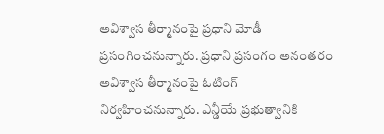అవిశ్వాస తీర్మానంపై ప్రధాని మోడీ ప్రసంగించనున్నారు. ప్రధాని ప్రసంగం అనంతరం అవిశ్వాస తీర్మానంపై ఓటింగ్ నిర్వహించనున్నారు. ఎన్డీయే ప్రభుత్వానికి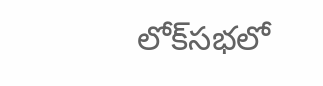లోక్‌సభలో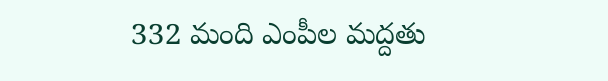332 మంది ఎంపీల మద్దతు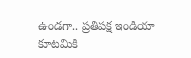ఉండగా.. ప్రతిపక్ష ఇండియా కూటమికి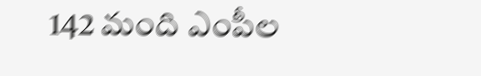142 మంది ఎంపీల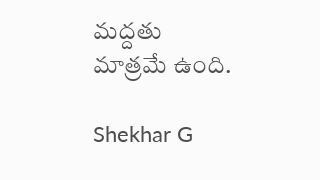మద్దతు మాత్రమే ఉంది.

Shekhar G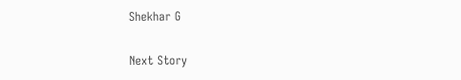Shekhar G

Next Story